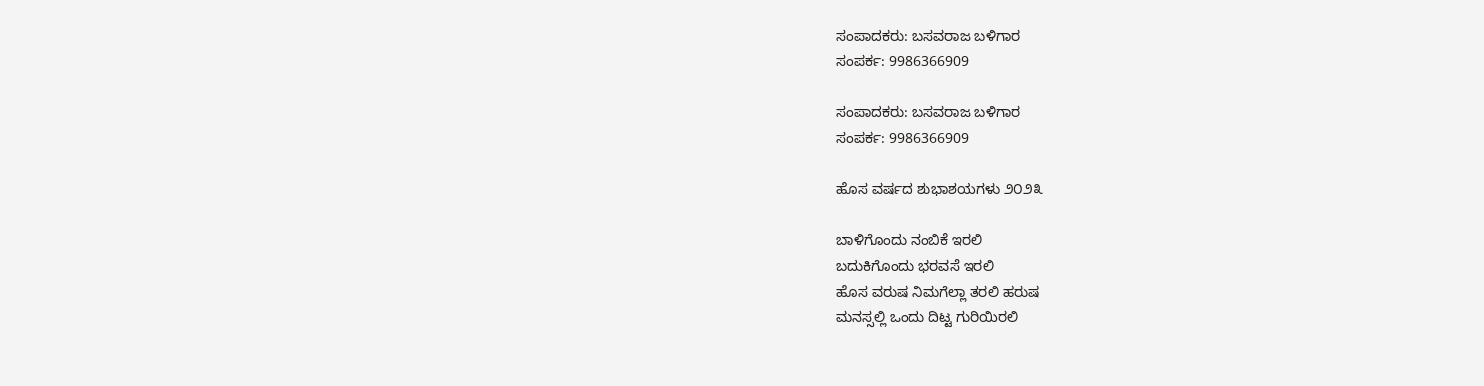ಸಂಪಾದಕರು: ಬಸವರಾಜ ಬಳಿಗಾರ
ಸಂಪರ್ಕ: 9986366909

ಸಂಪಾದಕರು: ಬಸವರಾಜ ಬಳಿಗಾರ
ಸಂಪರ್ಕ: 9986366909

ಹೊಸ ವರ್ಷದ ಶುಭಾಶಯಗಳು ೨೦೨೩

ಬಾಳಿಗೊಂದು ನಂಬಿಕೆ ಇರಲಿ
ಬದುಕಿಗೊಂದು ಭರವಸೆ ಇರಲಿ
ಹೊಸ ವರುಷ ನಿಮಗೆಲ್ಲಾ ತರಲಿ ಹರುಷ
ಮನಸ್ಸಲ್ಲಿ ಒಂದು ದಿಟ್ಟ ಗುರಿಯಿರಲಿ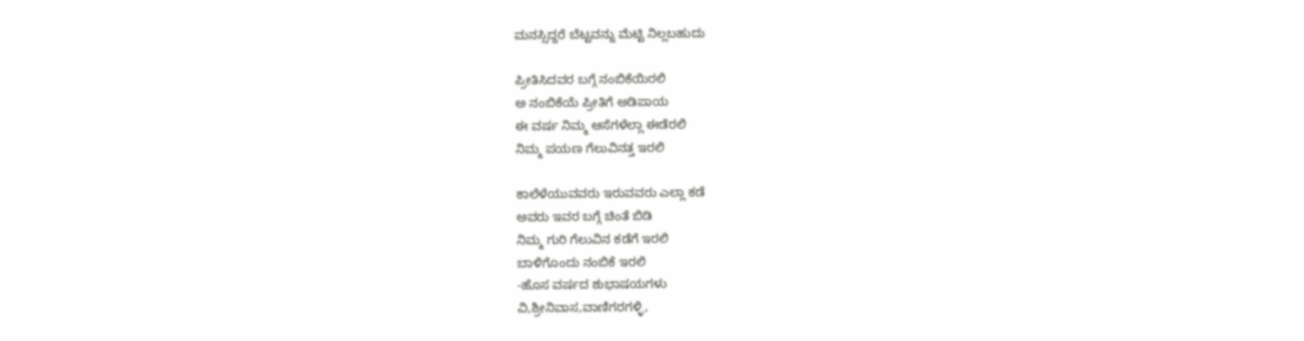ಮನಸ್ಸಿದ್ದರೆ ಬೆಟ್ಟವನ್ನು ಮೆಟ್ಟಿ ನಿಲ್ಲಬಹುದು

ಪ್ರೀತಿಸಿದವರ ಬಗ್ಗೆ ನಂಬಿಕೆಯಿರಲಿ
ಅ ನಂಬಿಕೆಯೆ ಪ್ರೀತಿಗೆ ಅಡಿಪಾಯ
ಈ ವರ್ಷ ನಿಮ್ಮ ಆಸೆಗಳೆಲ್ಲಾ ಈಡೆರಲಿ
ನಿಮ್ಮ ಪಯಣ ಗೆಲುವಿನತ್ತ ಇರಲಿ

ಕಾಲೆಳೆಯುವವರು ಇರುವವರು ಎಲ್ಲಾ ಕಡೆ
ಅವರು ಇವರ ಬಗ್ಗೆ ಚಿಂತೆ ಬಿಡಿ
ನಿಮ್ಮ ಗುರಿ ಗೆಲುವಿನ ಕಡೆಗೆ ಇರಲಿ
ಬಾಳಿಗೊಂದು ನಂಬಿಕೆ ಇರಲಿ
-ಹೊಸ ವರ್ಷದ ಶುಭಾಷಯಗಳು
ವಿ,ಶ್ರೀನಿವಾಸ,ವಾಣಿಗರಗಳ್ಳಿ,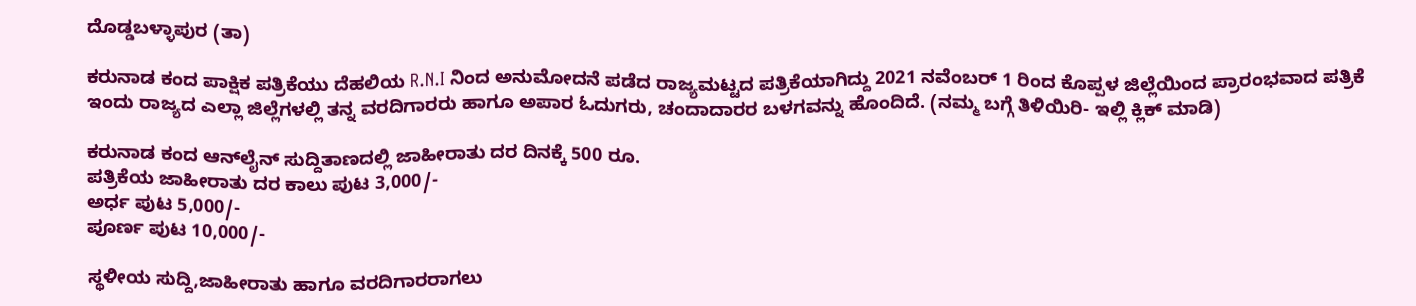ದೊಡ್ಡಬಳ್ಳಾಪುರ (ತಾ)

ಕರುನಾಡ ಕಂದ ಪಾಕ್ಷಿಕ ಪತ್ರಿಕೆಯು ದೆಹಲಿಯ R.N.I ನಿಂದ ಅನುಮೋದನೆ ಪಡೆದ ರಾಜ್ಯಮಟ್ಟದ ಪತ್ರಿಕೆಯಾಗಿದ್ದು 2021 ನವೆಂಬರ್ 1 ರಿಂದ ಕೊಪ್ಪಳ ಜಿಲ್ಲೆಯಿಂದ ಪ್ರಾರಂಭವಾದ ಪತ್ರಿಕೆ ಇಂದು ರಾಜ್ಯದ ಎಲ್ಲಾ ಜಿಲ್ಲೆಗಳಲ್ಲಿ ತನ್ನ ವರದಿಗಾರರು ಹಾಗೂ ಅಪಾರ ಓದುಗರು, ಚಂದಾದಾರರ ಬಳಗವನ್ನು ಹೊಂದಿದೆ. (ನಮ್ಮ ಬಗ್ಗೆ ತಿಳಿಯಿರಿ- ಇಲ್ಲಿ ಕ್ಲಿಕ್‌ ಮಾಡಿ)

ಕರುನಾಡ ಕಂದ ಆನ್‌ಲೈನ್‌ ಸುದ್ದಿತಾಣದಲ್ಲಿ ಜಾಹೀರಾತು ದರ ದಿನಕ್ಕೆ 500 ರೂ.
ಪತ್ರಿಕೆಯ ಜಾಹೀರಾತು ದರ ಕಾಲು ಪುಟ 3,000/-
ಅರ್ಧ ಪುಟ 5,000/-
ಪೂರ್ಣ ಪುಟ 10,000/-

ಸ್ಥಳೀಯ ಸುದ್ದಿ,ಜಾಹೀರಾತು ಹಾಗೂ ವರದಿಗಾರರಾಗಲು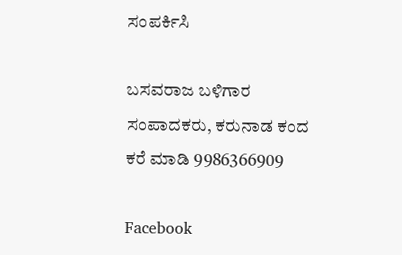ಸಂಪರ್ಕಿಸಿ

ಬಸವರಾಜ ಬಳಿಗಾರ
ಸಂಪಾದಕರು, ಕರುನಾಡ ಕಂದ
ಕರೆ ಮಾಡಿ 9986366909

Facebook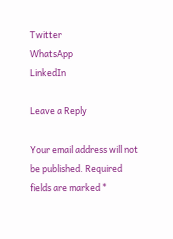Twitter
WhatsApp
LinkedIn

Leave a Reply

Your email address will not be published. Required fields are marked *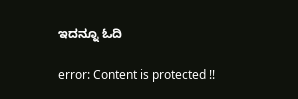ಇದನ್ನೂ ಓದಿ

error: Content is protected !!